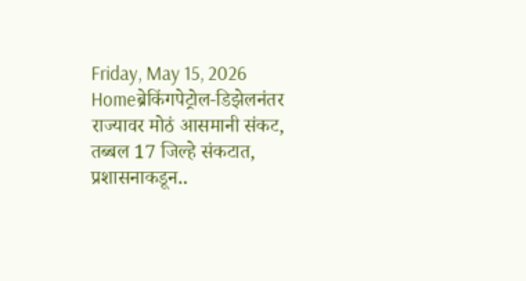Friday, May 15, 2026
Homeब्रेकिंगपेट्रोल-डिझेलनंतर राज्यावर मोठं आसमानी संकट, तब्बल 17 जिल्हे संकटात, प्रशासनाकडून..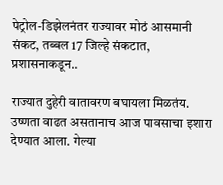पेट्रोल-डिझेलनंतर राज्यावर मोठं आसमानी संकट, तब्बल 17 जिल्हे संकटात, प्रशासनाकडून..

राज्यात दुहेरी वातावरण बघायला मिळतंय. उष्णता वाढत असतानाच आज पावसाचा इशारा देण्यात आला. गेल्या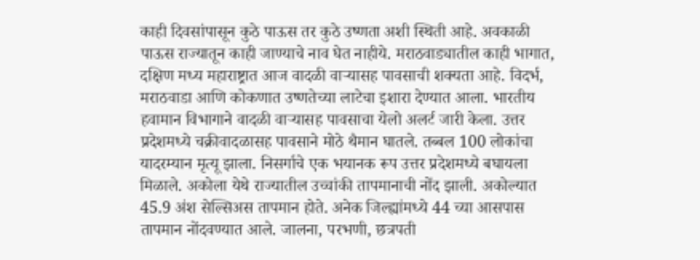काही दिवसांपासून कुठे पाऊस तर कुठे उष्णता अशी स्थिती आहे. अवकाळी पाऊस राज्यातून काही जाण्याचे नाव घेत नाहीये. मराठवाड्यातील काही भागात, दक्षिण मध्य महाराष्ट्रात आज वादळी वाऱ्यासह पावसाची शक्यता आहे. विदर्भ, मराठवाडा आणि कोकणात उष्णतेच्या लाटेचा इशारा देण्यात आला. भारतीय हवामान विभागाने वादळी वाऱ्यासह पावसाचा येलो अलर्ट जारी केला. उत्तर प्रदेशमध्ये चक्रीवादळासह पावसाने मोठे थैमान घातले. तब्बल 100 लोकांचा यादरम्यान मृत्यू झाला. निसर्गाचे एक भयानक रूप उत्तर प्रदेशमध्ये बघायला मिळाले. अकोला येथे राज्यातील उच्चांकी तापमानाची नोंद झाली. अकोल्यात 45.9 अंश सेल्सिअस तापमान होते. अनेक जिल्ह्यांमध्ये 44 च्या आसपास तापमान नोंदवण्यात आले. जालना, परभणी, छत्रपती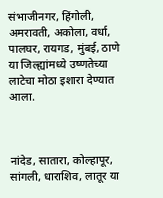संभाजीनगर, हिंगोली, अमरावती, अकोला, वर्धा, पालघर, रायगड, मुंबई, ठाणे या जिल्ह्यांमध्ये उष्णतेच्या लाटेचा मोठा इशारा देण्यात आला.



नांदेड, सातारा, कोल्हापूर, सांगली, धाराशिव, लातूर या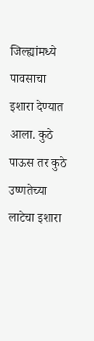जिल्ह्यांमध्ये पावसाचा इशारा देण्यात आला. कुठे पाऊस तर कुठे उष्णतेच्या लाटेचा इशारा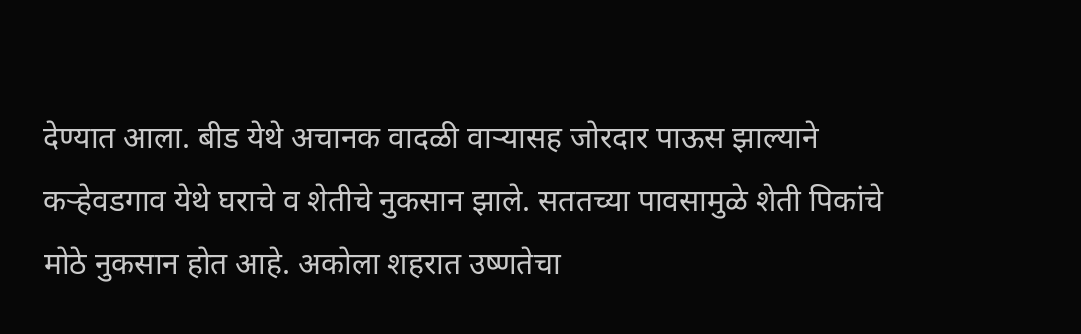देण्यात आला. बीड येथे अचानक वादळी वाऱ्यासह जोरदार पाऊस झाल्याने कऱ्हेवडगाव येथे घराचे व शेतीचे नुकसान झाले. सततच्या पावसामुळे शेती पिकांचे मोठे नुकसान होत आहे. अकोला शहरात उष्णतेचा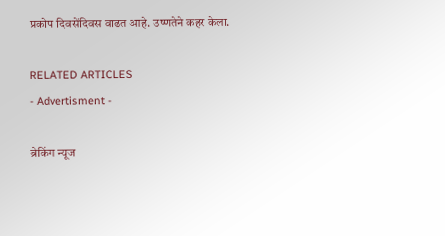प्रकोप दिवसेंदिवस वाढत आहे. उष्णतेने कहर केला.

RELATED ARTICLES
- Advertisment -

ब्रेकिंग न्यूज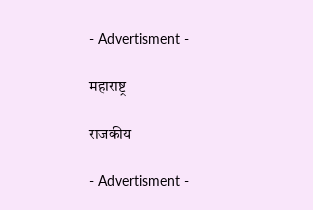- Advertisment -

महाराष्ट्र

राजकीय

- Advertisment -